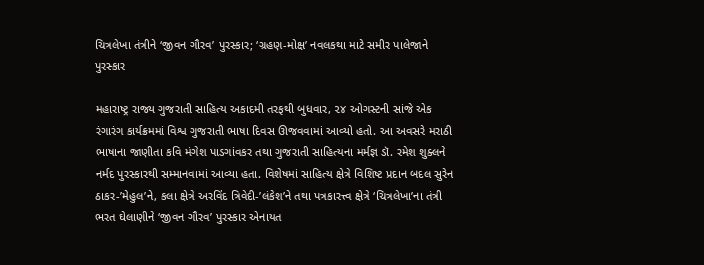ચિત્રલેખા તંત્રીને ‘જીવન ગૌરવ’ પુરસ્કાર; ‘ગ્રહણ-મોક્ષ’ નવલકથા માટે સમીર પાલેજાને પુરસ્કાર

મહારાષ્ટ્ર રાજ્ય ગુજરાતી સાહિત્ય અકાદમી તરફથી બુધવાર, ૨૪ ઓગસ્ટની સાંજે એક રંગારંગ કાર્યક્રમમાં વિશ્વ ગુજરાતી ભાષા દિવસ ઊજવવામાં આવ્યો હતો. આ અવસરે મરાઠી ભાષાના જાણીતા કવિ મંગેશ પાડગાંવકર તથા ગુજરાતી સાહિત્યના મર્મજ્ઞ ડૉ. રમેશ શુક્લને નર્મદ પુરસ્કારથી સમ્માનવામાં આવ્યા હતા. વિશેષમાં સાહિત્ય ક્ષેત્રે વિશિષ્ટ પ્રદાન બદલ સુરેન ઠાકર-’મેહુલ’ને, કલા ક્ષેત્રે અરવિંદ ત્રિવેદી-’લંકેશ’ને તથા પત્રકારત્ત્વ ક્ષેત્રે ‘ચિત્રલેખા’ના તંત્રી ભરત ઘેલાણીને ‘જીવન ગૌરવ’ પુરસ્કાર એનાયત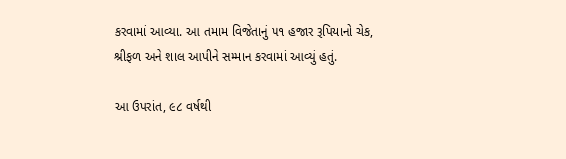કરવામાં આવ્યા. આ તમામ વિજેતાનું ૫૧ હજાર રૂપિયાનો ચેક, શ્રીફળ અને શાલ આપીને સમ્માન કરવામાં આવ્યું હતું.

આ ઉપરાંત, ૯૮ વર્ષથી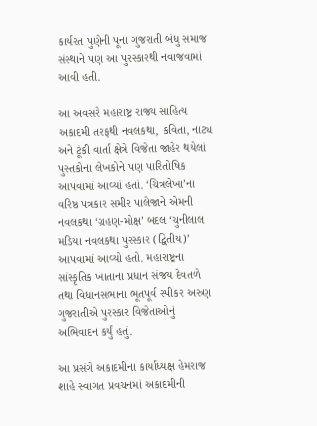કાર્યરત પુણેની પૂના ગુજરાતી બંધુ સમાજ સંસ્થાને પણ આ પુરસ્કારથી નવાજવામાં આવી હતી.

આ અવસરે મહારાષ્ટ્ર રાજ્ય સાહિત્ય અકાદમી તરફથી નવલકથા, કવિતા, નાટ્ય અને ટૂંકી વાર્તા ક્ષેત્રે વિજેતા જાહેર થયેલાં પુસ્તકોના લેખકોને પણ પારિતોષિક આપવામાં આવ્યાં હતાં. ‘ચિત્રલેખા’ના વરિષ્ઠ પત્રકાર સમીર પાલેજાને એમની નવલકથા ‘ગ્રહણ-મોક્ષ’ બદલ ‘ચુનીલાલ મડિયા નવલકથા પુરસ્કાર (દ્વિતીય)’ આપવામાં આવ્યો હતો. મહારાષ્ટ્રના સાંસ્કૃતિક ખાતાના પ્રધાન સંજય દેવતળે તથા વિધાનસભાના ભૂતપૂર્વ સ્પીકર અરુણ ગુજરાતીએ પુરસ્કાર વિજેતાઓનું અભિવાદન કર્યું હતું.

આ પ્રસંગે અકાદમીના કાર્યાધ્યક્ષ હેમરાજ શાહે સ્વાગત પ્રવચનમાં અકાદમીની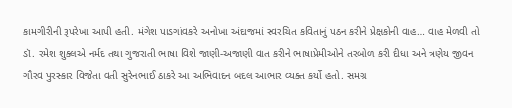કામગીરીની રૂપરેખા આપી હતી. મંગેશ પાડગાંવકરે અનોખા અંદાજમાં સ્વરચિત કવિતાનું પઠન કરીને પ્રેક્ષકોની વાહ… વાહ મેળવી તો ડૉ. રમેશ શુક્લએ નર્મદ તથા ગુજરાતી ભાષા વિશે જાણી-અજાણી વાત કરીને ભાષાપ્રેમીઓને તરબોળ કરી દીધા અને ત્રણેય જીવન ગૌરવ પુરસ્કાર વિજેતા વતી સુરેનભાઈ ઠાકરે આ અભિવાદન બદલ આભાર વ્યક્ત કર્યો હતો. સમગ્ર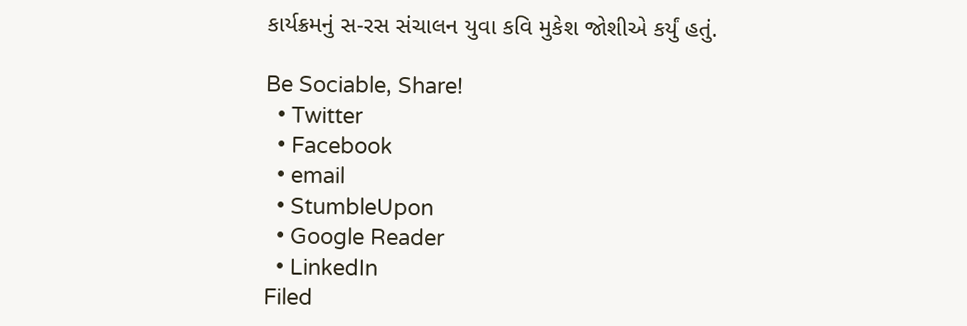કાર્યક્રમનું સ-રસ સંચાલન યુવા કવિ મુકેશ જોશીએ કર્યું હતું.

Be Sociable, Share!
  • Twitter
  • Facebook
  • email
  • StumbleUpon
  • Google Reader
  • LinkedIn
Filed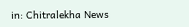in: Chitralekha News